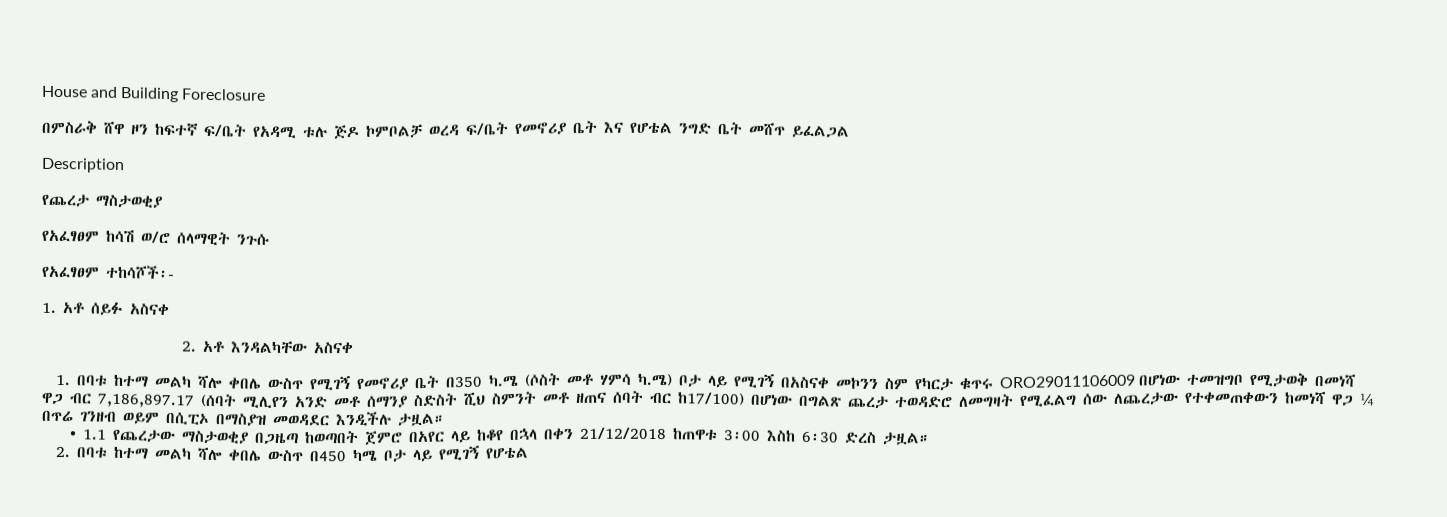House and Building Foreclosure

በምስራቅ ሸዋ ዞን ከፍተኛ ፍ/ቤት የአዳሚ ቱሉ ጅዶ ኮምቦልቻ ወረዳ ፍ/ቤት የመኖሪያ ቤት እና የሆቴል ንግድ ቤት መሸጥ ይፈልጋል

Description

የጨረታ ማስታወቂያ

የአፈፃፀም ከሳሽ ወ/ሮ ሰላማዊት ንጉሱ

የአፈፃፀም ተከሳሾች፡-

1. አቶ ሰይፉ አስናቀ

                    2. አቶ እንዳልካቸው አስናቀ

  1. በባቱ ከተማ መልካ ሻሎ ቀበሌ ውስጥ የሚገኝ የመኖሪያ ቤት በ350 ካ.ሜ (ሶስት መቶ ሃምሳ ካ.ሜ) ቦታ ላይ የሚገኝ በአስናቀ መኮንን ስም የካርታ ቁጥሩ ORO29011106009 በሆነው ተመዝግቦ የሚታወቅ በመነሻ ዋጋ ብር 7,186,897.17 (ሰባት ሚሊየን አንድ መቶ ሰማንያ ስድስት ሺህ ስምንት መቶ ዘጠና ሰባት ብር ከ17/100) በሆነው በግልጽ ጨረታ ተወዳድሮ ለመግዛት የሚፈልግ ሰው ለጨረታው የተቀመጠቀውን ከመነሻ ዋጋ ¼ በጥሬ ገንዘብ ወይም በሲፒኦ በማስያዝ መወዳደር እንዲችሉ ታዟል።
    • 1.1 የጨረታው ማስታወቂያ በጋዜጣ ከወጣበት ጀምሮ በአየር ላይ ከቆየ በኋላ በቀን 21/12/2018 ከጠዋቱ 3፡00 እስከ 6፡30 ድረስ ታዟል።
  2. በባቱ ከተማ መልካ ሻሎ ቀበሌ ውስጥ በ450 ካሜ ቦታ ላይ የሚገኝ የሆቴል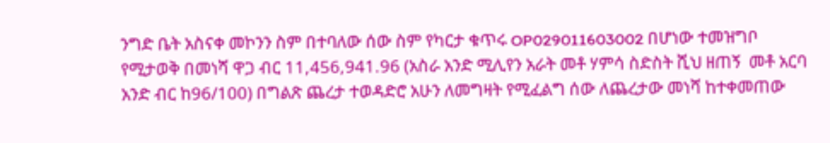ንግድ ቤት አስናቀ መኮንን ስም በተባለው ሰው ስም የካርታ ቁጥሩ OP029011603002 በሆነው ተመዝግቦ የሚታወቅ በመነሻ ዋጋ ብር 11,456,941.96 (አስራ አንድ ሚሊየን አራት መቶ ሃምሳ ስድስት ሺህ ዘጠኝ  መቶ አርባ አንድ ብር ከ96/100) በግልጽ ጨረታ ተወዳድሮ አሁን ለመግዛት የሚፈልግ ሰው ለጨረታው መነሻ ከተቀመጠው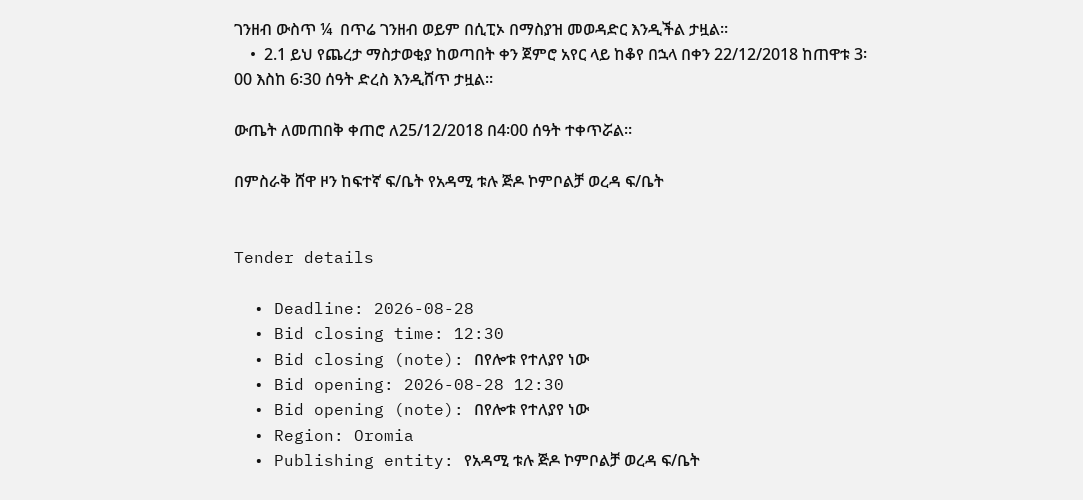ገንዘብ ውስጥ ¼  በጥሬ ገንዘብ ወይም በሲፒኦ በማስያዝ መወዳድር እንዲችል ታዟል።
    •  2.1 ይህ የጨረታ ማስታወቂያ ከወጣበት ቀን ጀምሮ አየር ላይ ከቆየ በኋላ በቀን 22/12/2018 ከጠዋቱ 3፡00 እስከ 6፡30 ሰዓት ድረስ እንዲሸጥ ታዟል።

ውጤት ለመጠበቅ ቀጠሮ ለ25/12/2018 በ4፡00 ሰዓት ተቀጥሯል።

በምስራቅ ሸዋ ዞን ከፍተኛ ፍ/ቤት የአዳሚ ቱሉ ጅዶ ኮምቦልቻ ወረዳ ፍ/ቤት


Tender details

  • Deadline: 2026-08-28
  • Bid closing time: 12:30
  • Bid closing (note): በየሎቱ የተለያየ ነው
  • Bid opening: 2026-08-28 12:30
  • Bid opening (note): በየሎቱ የተለያየ ነው
  • Region: Oromia
  • Publishing entity: የአዳሚ ቱሉ ጅዶ ኮምቦልቻ ወረዳ ፍ/ቤት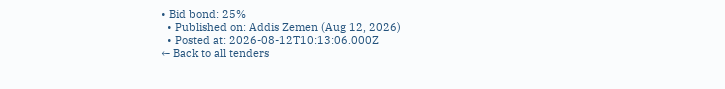• Bid bond: 25%
  • Published on: Addis Zemen (Aug 12, 2026)
  • Posted at: 2026-08-12T10:13:06.000Z
← Back to all tenders